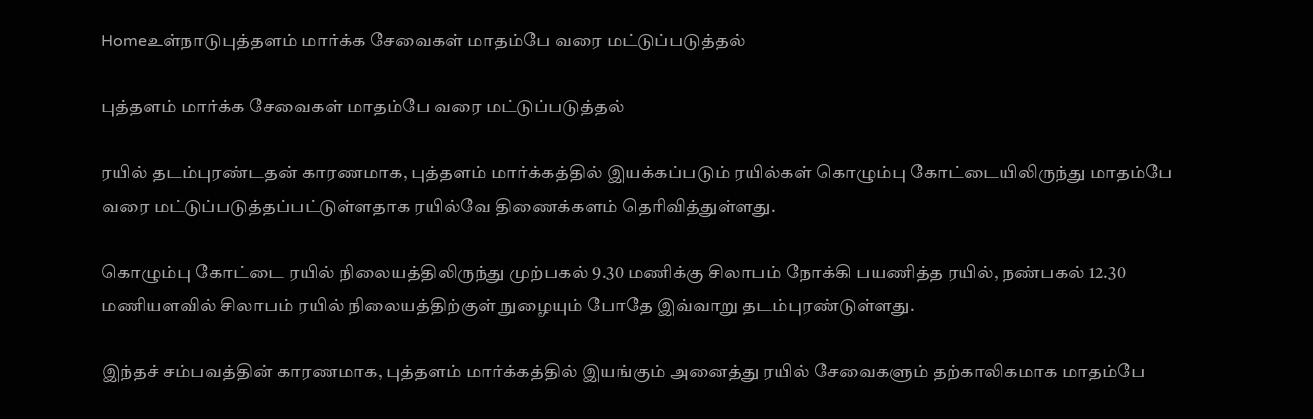Homeஉள்நாடுபுத்தளம் மார்க்க சேவைகள் மாதம்பே வரை மட்டுப்படுத்தல்

புத்தளம் மார்க்க சேவைகள் மாதம்பே வரை மட்டுப்படுத்தல்

ரயில் தடம்புரண்டதன் காரணமாக, புத்தளம் மார்க்கத்தில் இயக்கப்படும் ரயில்கள் கொழும்பு கோட்டையிலிருந்து மாதம்பே வரை மட்டுப்படுத்தப்பட்டுள்ளதாக ரயில்வே திணைக்களம் தெரிவித்துள்ளது.

கொழும்பு கோட்டை ரயில் நிலையத்திலிருந்து முற்பகல் 9.30 மணிக்கு சிலாபம் நோக்கி பயணித்த ரயில், நண்பகல் 12.30 மணியளவில் சிலாபம் ரயில் நிலையத்திற்குள் நுழையும் போதே இவ்வாறு தடம்புரண்டுள்ளது.

இந்தச் சம்பவத்தின் காரணமாக, புத்தளம் மார்க்கத்தில் இயங்கும் அனைத்து ரயில் சேவைகளும் தற்காலிகமாக மாதம்பே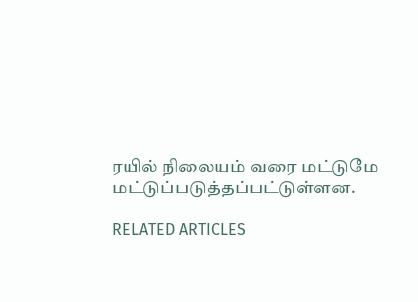ரயில் நிலையம் வரை மட்டுமே மட்டுப்படுத்தப்பட்டுள்ளன.

RELATED ARTICLES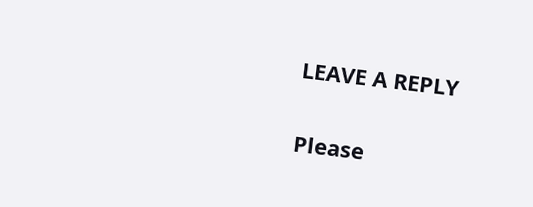LEAVE A REPLY

Please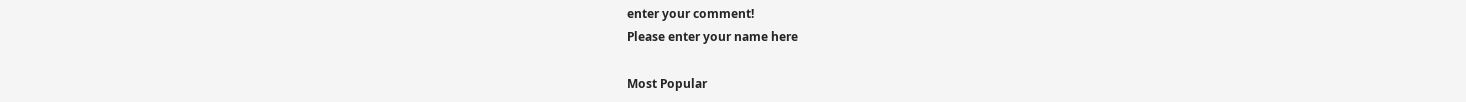enter your comment!
Please enter your name here

Most Popular